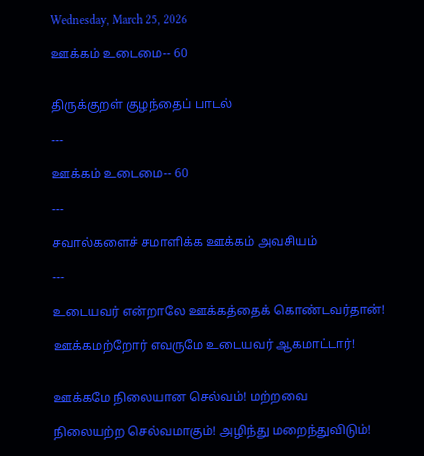Wednesday, March 25, 2026

ஊக்கம் உடைமை-- 60


திருக்குறள் குழந்தைப் பாடல்

---

ஊக்கம் உடைமை-- 60

---

சவால்களைச் சமாளிக்க ஊக்கம் அவசியம்

---

உடையவர் என்றாலே ஊக்கத்தைக் கொண்டவர்தான்!

ஊக்கமற்றோர் எவருமே உடையவர் ஆகமாட்டார்!


ஊக்கமே நிலையான செல்வம்! மற்றவை

நிலையற்ற செல்வமாகும்! அழிந்து மறைந்துவிடும்!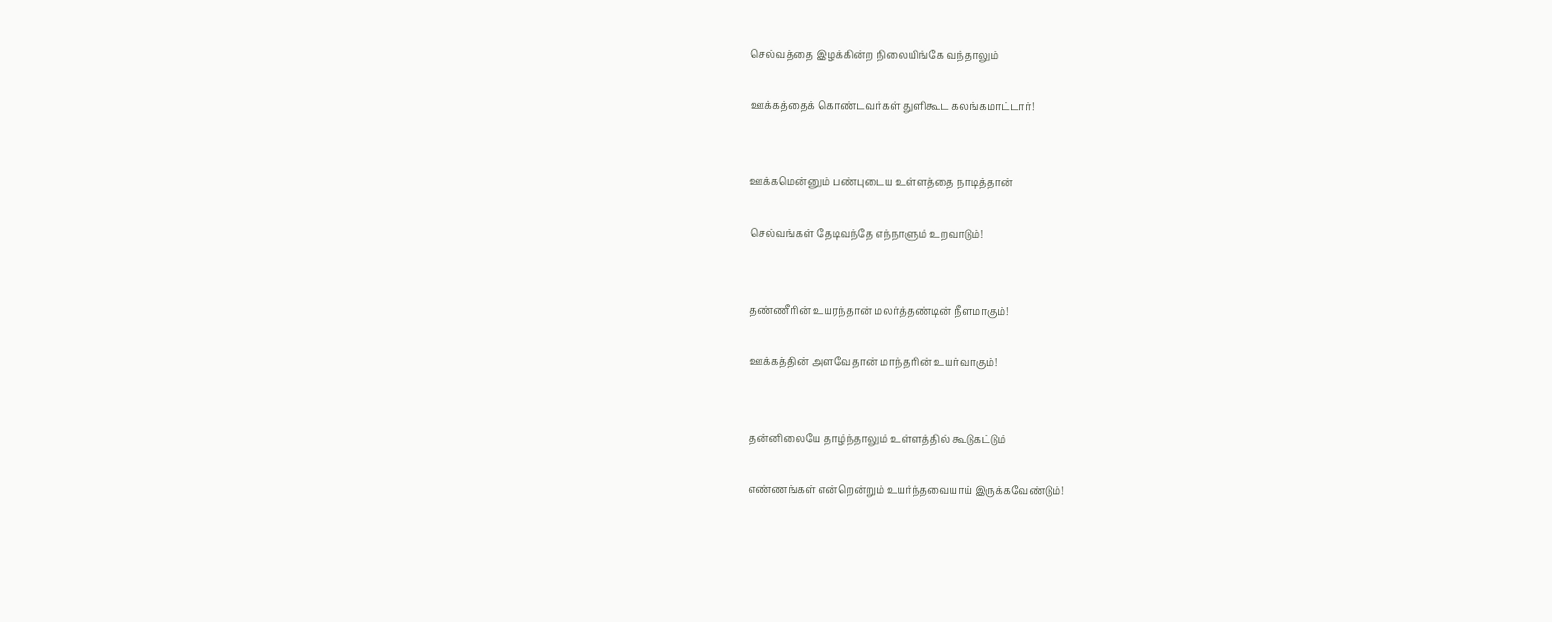செல்வத்தை இழக்கின்ற நிலையிங்கே வந்தாலும்

ஊக்கத்தைக் கொண்டவர்கள் துளிகூட கலங்கமாட்டார்!


ஊக்கமென்னும் பண்புடைய உள்ளத்தை நாடித்தான்

செல்வங்கள் தேடிவந்தே எந்நாளும் உறவாடும்!


தண்ணீரின் உயரந்தான் மலர்த்தண்டின் நீளமாகும்!

ஊக்கத்தின் அளவேதான் மாந்தரின் உயர்வாகும்!


தன்னிலையே தாழ்ந்தாலும் உள்ளத்தில் கூடுகட்டும்

எண்ணங்கள் என்றென்றும் உயர்ந்தவையாய் இருக்கவேண்டும்!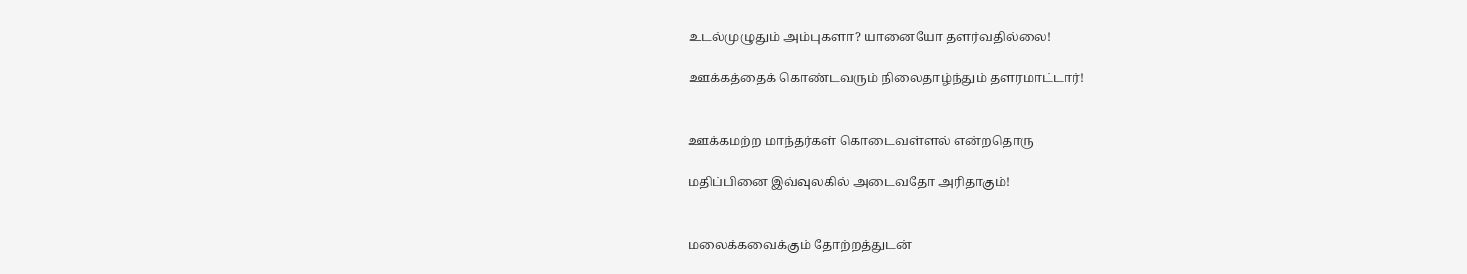உடல்முழுதும் அம்புகளா? யானையோ தளர்வதில்லை!

ஊக்கத்தைக் கொண்டவரும் நிலைதாழ்ந்தும் தளரமாட்டார்!


ஊக்கமற்ற மாந்தர்கள் கொடைவள்ளல் என்றதொரு

மதிப்பினை இவ்வுலகில் அடைவதோ அரிதாகும்!


மலைக்கவைக்கும் தோற்றத்துடன்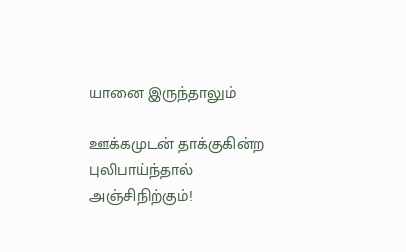யானை இருந்தாலும்

ஊக்கமுடன் தாக்குகின்ற புலிபாய்ந்தால் அஞ்சிநிற்கும்!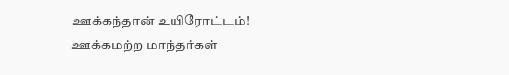ஊக்கந்தான் உயிரோட்டம்! ஊக்கமற்ற மாந்தர்கள்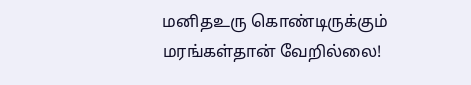மனிதஉரு கொண்டிருக்கும் மரங்கள்தான் வேறில்லை!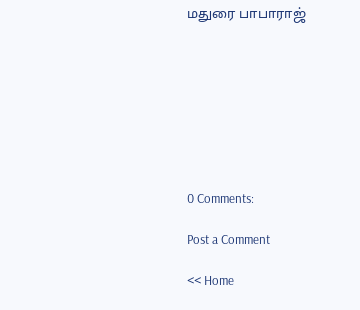மதுரை பாபாராஜ்








0 Comments:

Post a Comment

<< Home